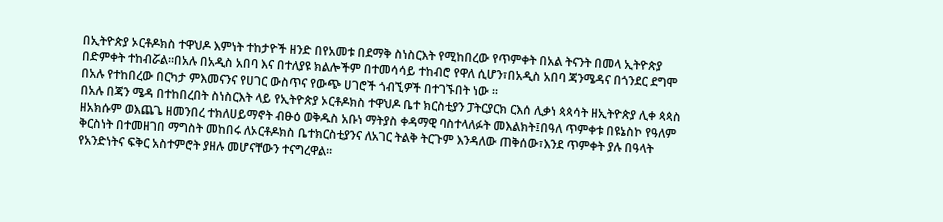በኢትዮጵያ ኦርቶዶክስ ተዋህዶ እምነት ተከታዮች ዘንድ በየአመቱ በደማቅ ስነስርእት የሚከበረው የጥምቀት በአል ትናንት በመላ ኢትዮጵያ በድምቀት ተከብሯል።በአሉ በአዲስ አበባ እና በተለያዩ ክልሎችም በተመሳሳይ ተከብሮ የዋለ ሲሆን፣በአዲስ አበባ ጃንሜዳና በጎንደር ደግሞ በአሉ የተከበረው በርካታ ምእመናንና የሀገር ውስጥና የውጭ ሀገሮች ጎብኚዎች በተገኙበት ነው ።
በአሉ በጃን ሜዳ በተከበረበት ስነስርእት ላይ የኢትዮጵያ ኦርቶዶክስ ተዋህዶ ቤተ ክርስቲያን ፓትርያርክ ርእሰ ሊቃነ ጳጳሳት ዘኢትዮጵያ ሊቀ ጳጳስ ዘአክሱም ወእጨጌ ዘመንበረ ተክለሀይማኖት ብፁዕ ወቅዱስ አቡነ ማትያስ ቀዳማዊ ባስተላለፉት መእልክት፤በዓለ ጥምቀቱ በዩኔስኮ የዓለም ቅርስነት በተመዘገበ ማግስት መከበሩ ለኦርቶዶክስ ቤተክርስቲያንና ለአገር ትልቅ ትርጉም እንዳለው ጠቅሰው፣እንደ ጥምቀት ያሉ በዓላት የአንድነትና ፍቅር አስተምሮት ያዘሉ መሆናቸውን ተናግረዋል።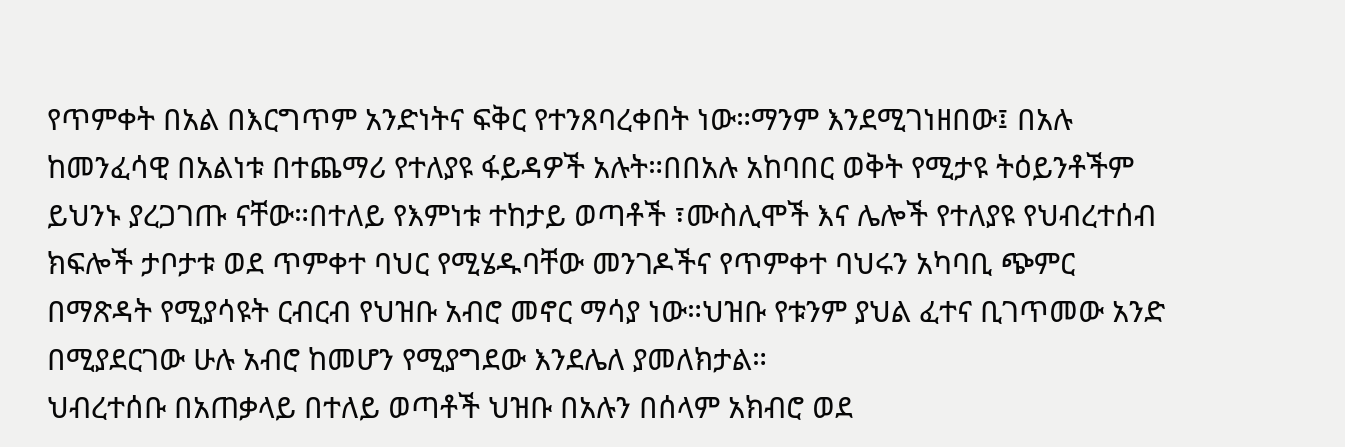የጥምቀት በአል በእርግጥም አንድነትና ፍቅር የተንጸባረቀበት ነው።ማንም እንደሚገነዘበው፤ በአሉ ከመንፈሳዊ በአልነቱ በተጨማሪ የተለያዩ ፋይዳዎች አሉት።በበአሉ አከባበር ወቅት የሚታዩ ትዕይንቶችም ይህንኑ ያረጋገጡ ናቸው።በተለይ የእምነቱ ተከታይ ወጣቶች ፣ሙስሊሞች እና ሌሎች የተለያዩ የህብረተሰብ ክፍሎች ታቦታቱ ወደ ጥምቀተ ባህር የሚሄዱባቸው መንገዶችና የጥምቀተ ባህሩን አካባቢ ጭምር በማጽዳት የሚያሳዩት ርብርብ የህዝቡ አብሮ መኖር ማሳያ ነው።ህዝቡ የቱንም ያህል ፈተና ቢገጥመው አንድ በሚያደርገው ሁሉ አብሮ ከመሆን የሚያግደው እንደሌለ ያመለክታል።
ህብረተሰቡ በአጠቃላይ በተለይ ወጣቶች ህዝቡ በአሉን በሰላም አክብሮ ወደ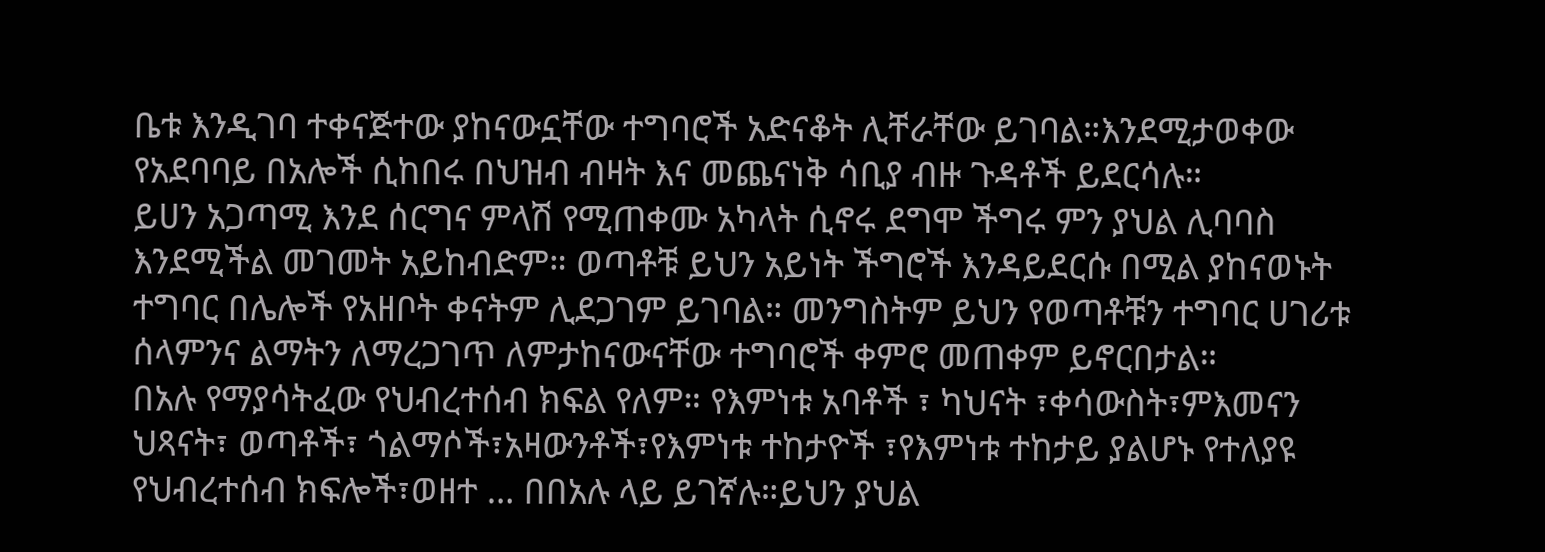ቤቱ እንዲገባ ተቀናጅተው ያከናውኗቸው ተግባሮች አድናቆት ሊቸራቸው ይገባል።እንደሚታወቀው የአደባባይ በአሎች ሲከበሩ በህዝብ ብዛት እና መጨናነቅ ሳቢያ ብዙ ጉዳቶች ይደርሳሉ።
ይሀን አጋጣሚ እንደ ሰርግና ምላሽ የሚጠቀሙ አካላት ሲኖሩ ደግሞ ችግሩ ምን ያህል ሊባባስ እንደሚችል መገመት አይከብድም። ወጣቶቹ ይህን አይነት ችግሮች እንዳይደርሱ በሚል ያከናወኑት ተግባር በሌሎች የአዘቦት ቀናትም ሊደጋገም ይገባል። መንግስትም ይህን የወጣቶቹን ተግባር ሀገሪቱ ሰላምንና ልማትን ለማረጋገጥ ለምታከናውናቸው ተግባሮች ቀምሮ መጠቀም ይኖርበታል።
በአሉ የማያሳትፈው የህብረተሰብ ክፍል የለም። የእምነቱ አባቶች ፣ ካህናት ፣ቀሳውስት፣ምእመናን ህጻናት፣ ወጣቶች፣ ጎልማሶች፣አዛውንቶች፣የእምነቱ ተከታዮች ፣የእምነቱ ተከታይ ያልሆኑ የተለያዩ የህብረተሰብ ክፍሎች፣ወዘተ … በበአሉ ላይ ይገኛሉ።ይህን ያህል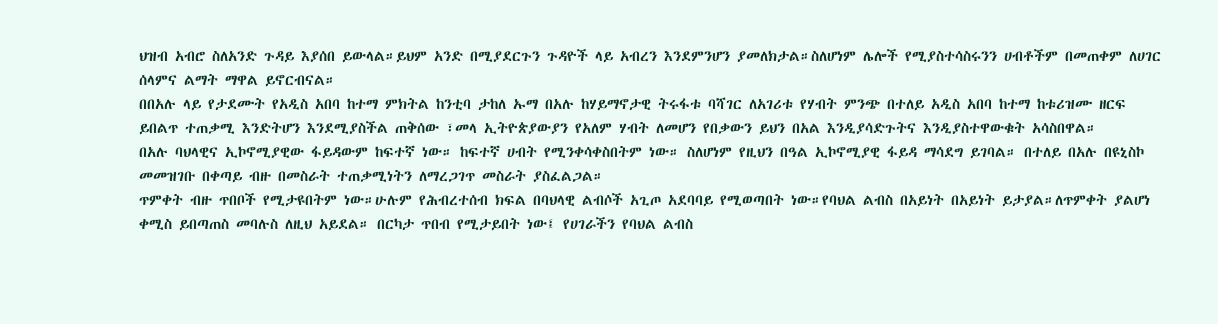ህዝብ አብሮ ስለአንድ ጉዳይ እያሰበ ይውላል።ይህም አንድ በሚያደርጉን ጉዳዮች ላይ አብረን እንደምንሆን ያመለክታል።ስለሆነም ሌሎች የሚያስተሳስሩንን ሀብቶችም በመጠቀም ለሀገር ሰላምና ልማት ማዋል ይኖርብናል።
በበአሉ ላይ የታደሙት የአዲስ አበባ ከተማ ምክትል ከንቲባ ታከለ ኡማ በአሉ ከሃይማኖታዊ ትሩፋቱ ባሻገር ለአገሪቱ የሃብት ምንጭ በተለይ አዲስ አበባ ከተማ ከቱሪዝሙ ዘርፍ ይበልጥ ተጠቃሚ እንድትሆን እንደሚያስችል ጠቅሰው ፣መላ ኢትዮጵያውያን የአለም ሃብት ለመሆን የበቃውን ይህን በአል እንዲያሳድጉትና እንዲያስተዋውቁት አሳስበዋል።
በአሉ ባህላዊና ኢኮኖሚያዊው ፋይዳውም ከፍተኛ ነው። ከፍተኛ ሀብት የሚንቀሳቀስበትም ነው። ስለሆነም የዚህን በዓል ኢኮኖሚያዊ ፋይዳ ማሳደግ ይገባል። በተለይ በአሉ በዩኒስኮ መመዝገቡ በቀጣይ ብዙ በመስራት ተጠቃሚነትን ለማረጋገጥ መስራት ያስፈልጋል።
ጥምቀት ብዙ ጥበቦች የሚታዩበትም ነው።ሁሉም የሕብረተሰብ ክፍል በባህላዊ ልብሶች አጊጦ አደባባይ የሚወጣበት ነው።የባህል ልብስ በአይነት በአይነት ይታያል።ለጥምቀት ያልሆነ ቀሚስ ይበጣጠስ መባሉስ ለዚህ አይደል። በርካታ ጥበብ የሚታይበት ነው፤ የሀገራችን የባህል ልብስ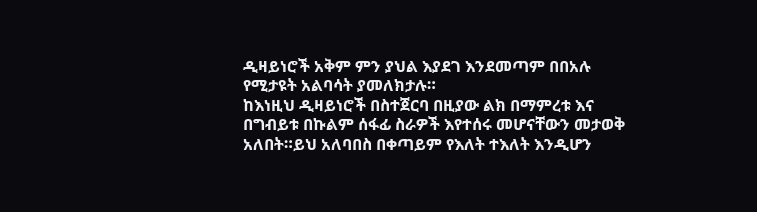ዲዛይነሮች አቅም ምን ያህል እያደገ እንደመጣም በበአሉ የሚታዩት አልባሳት ያመለክታሉ።
ከእነዚህ ዲዛይነሮች በስተጀርባ በዚያው ልክ በማምረቱ እና በግብይቱ በኩልም ሰፋፊ ስራዎች እየተሰሩ መሆናቸውን መታወቅ አለበት።ይህ አለባበስ በቀጣይም የእለት ተእለት እንዲሆን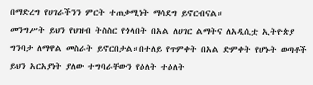በማድረግ የሀገራችንን ምርት ተጠቃሚነት ማሳደግ ይኖርብናል።
መንግሥት ይህን የህዝብ ትስስር የጎላበት በአል ለሀገር ልማትና ለአዲሲቷ ኢትዮጵያ ግንባታ ለማዋል መስራት ይኖርበታል።በተለይ የጥምቀት በአል ድምቀት የሆኑት ወጣቶች ይህን አርአያነት ያለው ተግባራቸውን የዕለት ተዕለት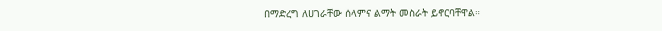በማድረግ ለሀገራቸው ሰላምና ልማት መስራት ይኖርባቸዋል።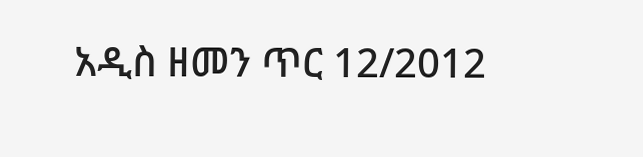አዲስ ዘመን ጥር 12/2012